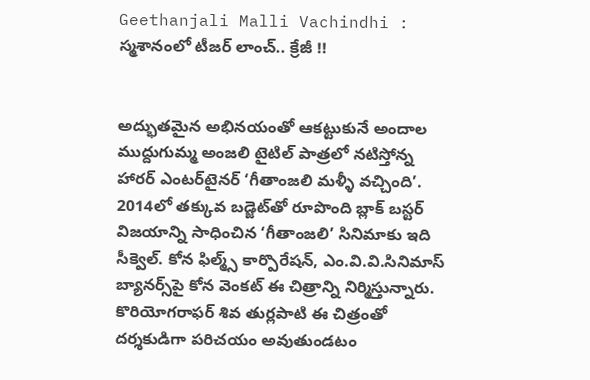Geethanjali Malli Vachindhi : స్మశానంలో టీజర్ లాంచ్.. క్రేజీ !!


అద్భుతమైన అభినయంతో ఆకట్టుకునే అందాల ముద్దుగుమ్మ అంజలి టైటిల్ పాత్రలో నటిస్తోన్న హారర్ ఎంటర్‌టైనర్ ‘గీతాంజలి మళ్ళీ వచ్చింది’. 2014లో తక్కువ బడ్జెట్‌తో రూపొంది బ్లాక్ బస్టర్ విజయాన్ని సాధించిన ‘గీతాంజలి’ సినిమాకు ఇది సీక్వెల్. కోన ఫిల్మ్స్ కార్పొరేషన్, ఎం.వి.వి.సినిమాస్ బ్యానర్స్‌పై కోన వెంకట్ ఈ చిత్రాన్ని నిర్మిస్తున్నారు. కొరియోగరాఫర్ శివ తుర్లపాటి ఈ చిత్రంతో దర్శకుడిగా పరిచయం అవుతుండటం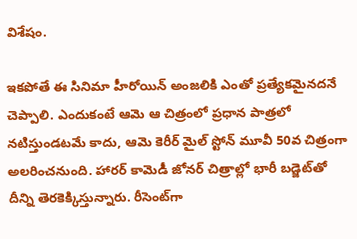విశేషం.

ఇకపోతే ఈ సినిమా హీరోయిన్ అంజలికి ఎంతో ప్రత్యేకమైనదనే చెప్పాలి. ఎందుకంటే ఆమె ఆ చిత్రంలో ప్రధాన పాత్రలో నటిస్తుండటమే కాదు, ఆమె కెరీర్‌ మైల్ స్టోన్ మూవీ 50వ చిత్రంగా అలరించనుంది. హారర్ కామెడీ జోనర్ చిత్రాల్లో భారీ బడ్జెట్‌తో దీన్ని తెరకెక్కిస్తున్నారు. రీసెంట్‌గా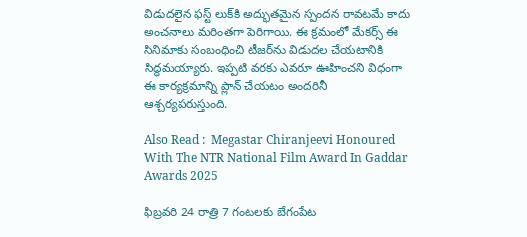విడుదలైన ఫస్ట్ లుక్‌కి అద్భుతమైన స్పందన రావటమే కాదు అంచనాలు మరింతగా పెరిగాయి. ఈ క్రమంలో మేకర్స్ ఈ సినిమాకు సంబంధించి టీజర్‌ను విడుదల చేయటానికి సిద్ధమయ్యారు. ఇప్పటి వరకు ఎవరూ ఊహించని విధంగా ఈ కార్యక్రమాన్ని ప్లాన్ చేయటం అందరినీ ఆశ్చర్యపరుస్తుంది.

Also Read :  Megastar Chiranjeevi Honoured With The NTR National Film Award In Gaddar Awards 2025

ఫిబ్రవరి 24 రాత్రి 7 గంటలకు బేగంపేట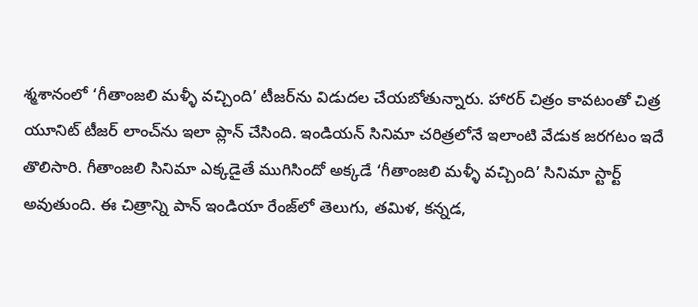శ్మశానంలో ‘గీతాంజలి మళ్ళీ వచ్చింది’ టీజర్‌ను విడుదల చేయబోతున్నారు. హారర్ చిత్రం కావటంతో చిత్ర యూనిట్ టీజర్ లాంచ్‌ను ఇలా ప్లాన్ చేసింది. ఇండియన్ సినిమా చరిత్రలోనే ఇలాంటి వేడుక జరగటం ఇదే తొలిసారి. గీతాంజలి సినిమా ఎక్కడైతే ముగిసిందో అక్కడే ‘గీతాంజలి మళ్ళీ వచ్చింది’ సినిమా స్టార్ట్ అవుతుంది. ఈ చిత్రాన్ని పాన్ ఇండియా రేంజ్‌లో తెలుగు, తమిళ, కన్నడ,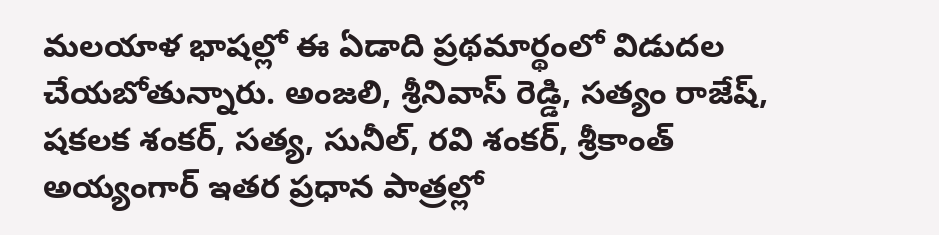మలయాళ భాషల్లో ఈ ఏడాది ప్రథమార్థంలో విడుదల చేయబోతున్నారు. అంజలి, శ్రీనివాస్ రెడ్డి, సత్యం రాజేష్, షకలక శంకర్, సత్య, సునీల్, రవి శంకర్, శ్రీకాంత్ అయ్యంగార్ ఇతర ప్రధాన పాత్రల్లో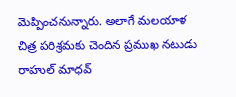మెప్పించనున్నారు. అలాగే మలయాళ చిత్ర పరిశ్రమకు చెందిన ప్రముఖ నటుడు రాహుల్ మాధవ్‌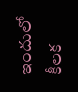ఇందులో కీలక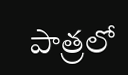పాత్రలో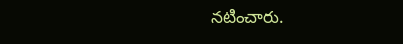నటించారు.